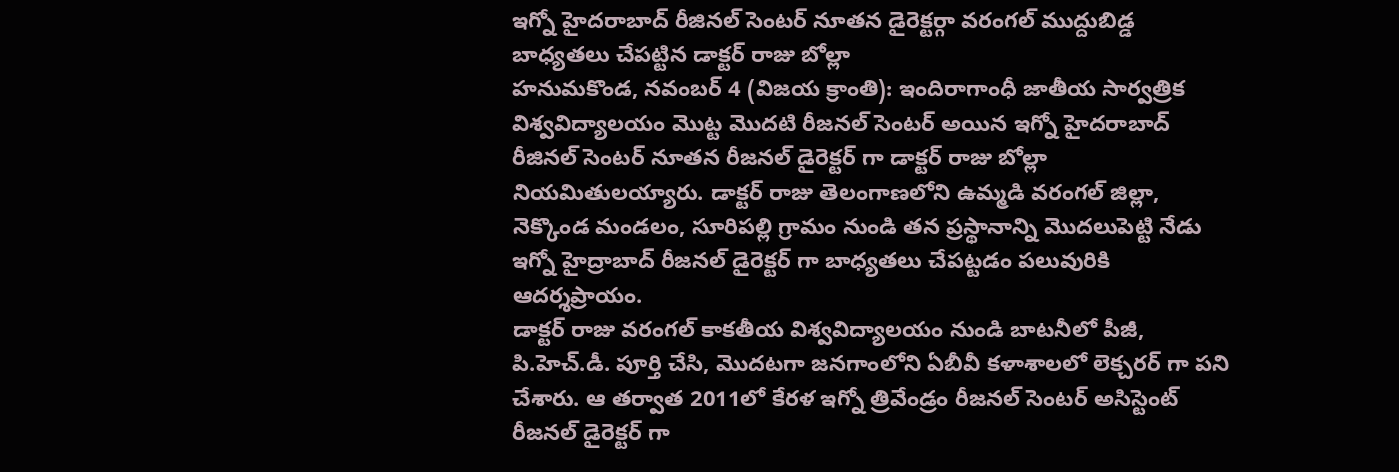ఇగ్నో హైదరాబాద్ రీజినల్ సెంటర్ నూతన డైరెక్టర్గా వరంగల్ ముద్దుబిడ్డ
బాధ్యతలు చేపట్టిన డాక్టర్ రాజు బోల్లా
హనుమకొండ, నవంబర్ 4 (విజయ క్రాంతి): ఇందిరాగాంధీ జాతీయ సార్వత్రిక విశ్వవిద్యాలయం మొట్ట మొదటి రీజనల్ సెంటర్ అయిన ఇగ్నో హైదరాబాద్ రీజినల్ సెంటర్ నూతన రీజనల్ డైరెక్టర్ గా డాక్టర్ రాజు బోల్లా నియమితులయ్యారు. డాక్టర్ రాజు తెలంగాణలోని ఉమ్మడి వరంగల్ జిల్లా, నెక్కొండ మండలం, సూరిపల్లి గ్రామం నుండి తన ప్రస్థానాన్ని మొదలుపెట్టి నేడు ఇగ్నో హైద్రాబాద్ రీజనల్ డైరెక్టర్ గా బాధ్యతలు చేపట్టడం పలువురికి ఆదర్శప్రాయం.
డాక్టర్ రాజు వరంగల్ కాకతీయ విశ్వవిద్యాలయం నుండి బాటనీలో పీజీ, పి.హెచ్.డీ. పూర్తి చేసి, మొదటగా జనగాంలోని ఏబీవీ కళాశాలలో లెక్చరర్ గా పని చేశారు. ఆ తర్వాత 2011లో కేరళ ఇగ్నో త్రివేండ్రం రీజనల్ సెంటర్ అసిస్టెంట్ రీజనల్ డైరెక్టర్ గా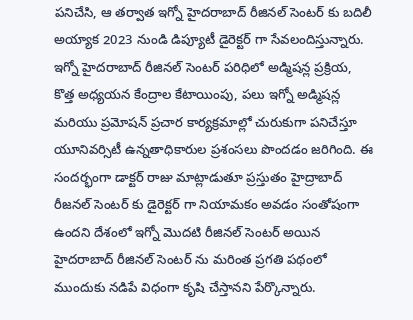పనిచేసి, ఆ తర్వాత ఇగ్నో హైదరాబాద్ రీజినల్ సెంటర్ కు బదిలీ అయ్యాక 2023 నుండి డిప్యూటీ డైరెక్టర్ గా సేవలందిస్తున్నారు.
ఇగ్నో హైదరాబాద్ రీజినల్ సెంటర్ పరిధిలో అడ్మిషన్ల ప్రక్రియ, కొత్త అధ్యయన కేంద్రాల కేటాయింపు, పలు ఇగ్నో అడ్మిషన్ల మరియు ప్రమోషన్ ప్రచార కార్యక్రమాల్లో చురుకుగా పనిచేస్తూ యూనివర్సిటీ ఉన్నతాధికారుల ప్రశంసలు పొందడం జరిగింది. ఈ సందర్భంగా డాక్టర్ రాజు మాట్లాడుతూ ప్రస్తుతం హైద్రాబాద్ రీజనల్ సెంటర్ కు డైరెక్టర్ గా నియామకం అవడం సంతోషంగా ఉందని దేశంలో ఇగ్నో మొదటి రీజినల్ సెంటర్ అయిన హైదరాబాద్ రీజినల్ సెంటర్ ను మరింత ప్రగతి పథంలో ముందుకు నడిపే విధంగా కృషి చేస్తానని పేర్కొన్నారు.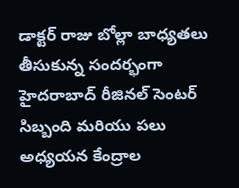డాక్టర్ రాజు బోల్లా బాధ్యతలు తీసుకున్న సందర్భంగా హైదరాబాద్ రీజినల్ సెంటర్ సిబ్బంది మరియు పలు అధ్యయన కేంద్రాల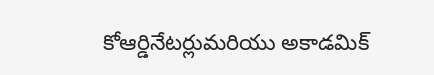కోఆర్డినేటర్లుమరియు అకాడమిక్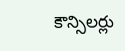కౌన్సిలర్లు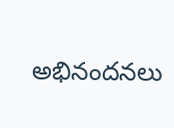అభినందనలు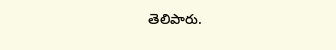తెలిపారు.